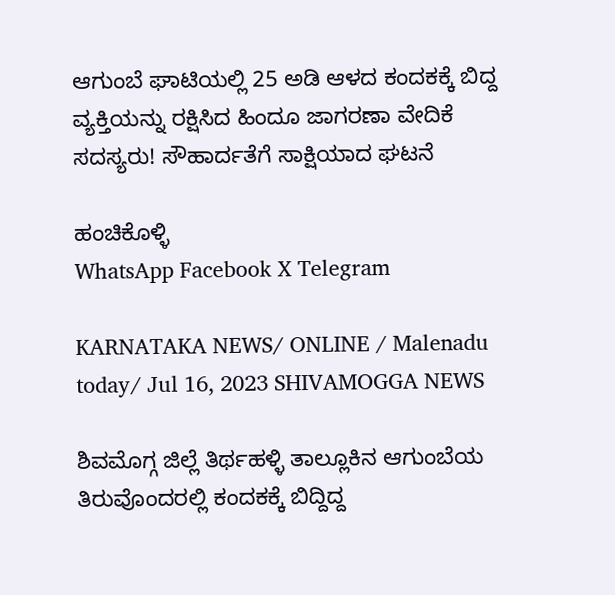ಆಗುಂಬೆ ಘಾಟಿಯಲ್ಲಿ 25 ಅಡಿ ಆಳದ ಕಂದಕಕ್ಕೆ ಬಿದ್ದ ವ್ಯಕ್ತಿಯನ್ನು ರಕ್ಷಿಸಿದ ಹಿಂದೂ ಜಾಗರಣಾ ವೇದಿಕೆ ಸದಸ್ಯರು! ಸೌಹಾರ್ದತೆಗೆ ಸಾಕ್ಷಿಯಾದ ಘಟನೆ

ಹಂಚಿಕೊಳ್ಳಿ
WhatsApp Facebook X Telegram

KARNATAKA NEWS/ ONLINE / Malenadu today/ Jul 16, 2023 SHIVAMOGGA NEWS

ಶಿವಮೊಗ್ಗ ಜಿಲ್ಲೆ ತಿರ್ಥಹಳ್ಳಿ ತಾಲ್ಲೂಕಿನ ಆಗುಂಬೆಯ ತಿರುವೊಂದರಲ್ಲಿ ಕಂದಕಕ್ಕೆ ಬಿದ್ದಿದ್ದ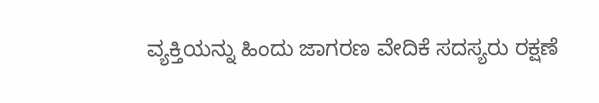ವ್ಯಕ್ತಿಯನ್ನು ಹಿಂದು ಜಾಗರಣ ವೇದಿಕೆ ಸದಸ್ಯರು ರಕ್ಷಣೆ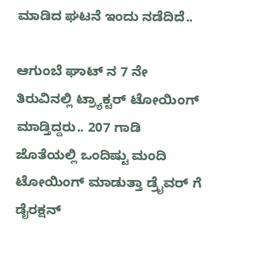ಮಾಡಿದ ಘಟನೆ ಇಂದು ನಡೆದಿದೆ..

ಆಗುಂಬೆ ಘಾಟ್ ನ 7 ನೇ ತಿರುವಿನಲ್ಲಿ ಟ್ರ್ಯಾಕ್ಟರ್‌ ಟೋಯಿಂಗ್ ಮಾಡ್ತಿದ್ದರು.. 207 ಗಾಡಿ ಜೊತೆಯಲ್ಲಿ ಒಂದಿಷ್ಟು ಮಂದಿ ಟೋಯಿಂಗ್ ಮಾಡುತ್ತಾ ಡ್ರೈವರ್ ಗೆ ಡೈರಕ್ಷನ್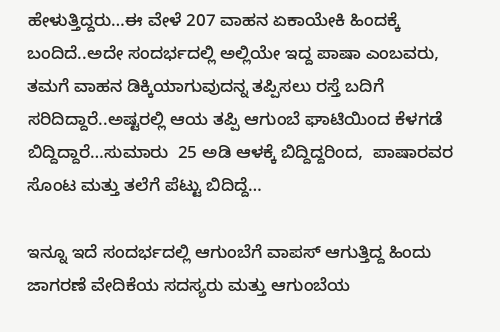ಹೇಳುತ್ತಿದ್ದರು…ಈ ವೇಳೆ 207 ವಾಹನ ಏಕಾಯೇಕಿ ಹಿಂದಕ್ಕೆ ಬಂದಿದೆ‌..ಅದೇ ಸಂದರ್ಭದಲ್ಲಿ ಅಲ್ಲಿಯೇ ಇದ್ದ ಪಾಷಾ ಎಂಬವರು, ತಮಗೆ ವಾಹನ ಡಿಕ್ಕಿಯಾಗುವುದನ್ನ ತಪ್ಪಿಸಲು ರಸ್ತೆ ಬದಿಗೆ ಸರಿದಿದ್ದಾರೆ..ಅಷ್ಟರಲ್ಲಿ ಆಯ ತಪ್ಪಿ ಆಗುಂಬೆ ಘಾಟಿಯಿಂದ ಕೆಳಗಡೆ ಬಿದ್ದಿದ್ದಾರೆ…ಸುಮಾರು  25 ಅಡಿ ಆಳಕ್ಕೆ ಬಿದ್ದಿದ್ದರಿಂದ,  ಪಾಷಾರವರ ಸೊಂಟ ಮತ್ತು ತಲೆಗೆ ಪೆಟ್ಟು ಬಿದಿದ್ದೆ…

ಇನ್ನೂ ಇದೆ ಸಂದರ್ಭದಲ್ಲಿ ಆಗುಂಬೆಗೆ ವಾಪಸ್ ಆಗುತ್ತಿದ್ದ ಹಿಂದು ಜಾಗರಣೆ ವೇದಿಕೆಯ ಸದಸ್ಯರು ಮತ್ತು ಆಗುಂಬೆಯ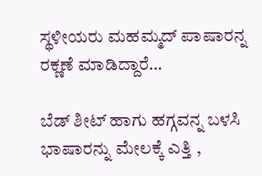ಸ್ಥಳೀಯರು ಮಹಮ್ಮದ್ ಪಾಷಾರನ್ನ ರಕ್ಣಣೆ ಮಾಡಿದ್ದಾರೆ…

ಬೆಡ್ ಶೀಟ್ ಹಾಗು ಹಗ್ಗವನ್ನ ಬಳಸಿ ಭಾಷಾರನ್ನು ಮೇಲಕ್ಕೆ ಎತ್ತಿ ,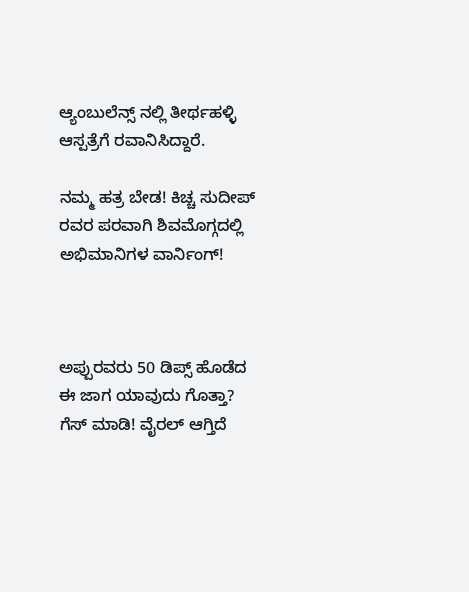ಆ್ಯಂಬುಲೆನ್ಸ್ ನಲ್ಲಿ ತೀರ್ಥಹಳ್ಳಿ ಆಸ್ಪತ್ರೆಗೆ ರವಾನಿಸಿದ್ದಾರೆ‌.

ನಮ್ಮ ಹತ್ರ ಬೇಡ! ಕಿಚ್ಚ ಸುದೀಪ್ ರವರ ಪರವಾಗಿ ಶಿವಮೊಗ್ಗದಲ್ಲಿ ಅಭಿಮಾನಿಗಳ ವಾರ್ನಿಂಗ್!



ಅಪ್ಪುರವರು 50 ಡಿಪ್ಸ್ ಹೊಡೆದ ಈ ಜಾಗ ಯಾವುದು ಗೊತ್ತಾ? ಗೆಸ್ ಮಾಡಿ! ವೈರಲ್ ಆಗ್ತಿದೆ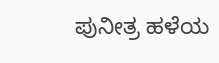ಪುನೀತ್ರ ಹಳೆಯ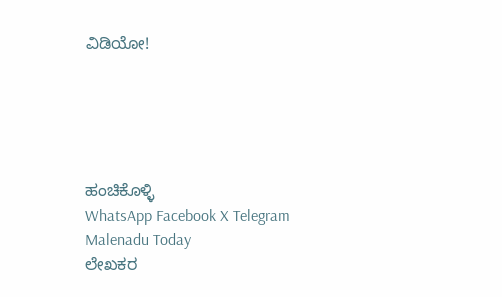ವಿಡಿಯೋ!





ಹಂಚಿಕೊಳ್ಳಿ
WhatsApp Facebook X Telegram
Malenadu Today
ಲೇಖಕರ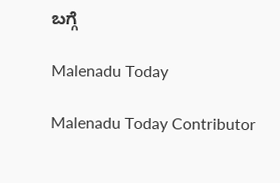ಬಗ್ಗೆ

Malenadu Today

Malenadu Today Contributor